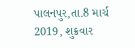પાલનપુર,તા.8 માર્ચ 2019, શુક્રવાર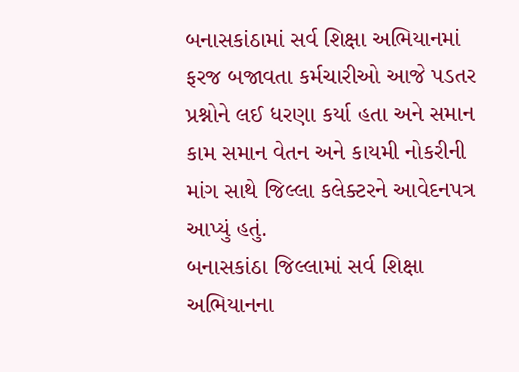બનાસકાંઠામાં સર્વ શિક્ષા અભિયાનમાં ફરજ બજાવતા કર્મચારીઓ આજે પડતર પ્રશ્નોને લઈ ધરણા કર્યા હતા અને સમાન કામ સમાન વેતન અને કાયમી નોકરીની માંગ સાથે જિલ્લા કલેક્ટરને આવેદનપત્ર આપ્યું હતું.
બનાસકાંઠા જિલ્લામાં સર્વ શિક્ષા અભિયાનના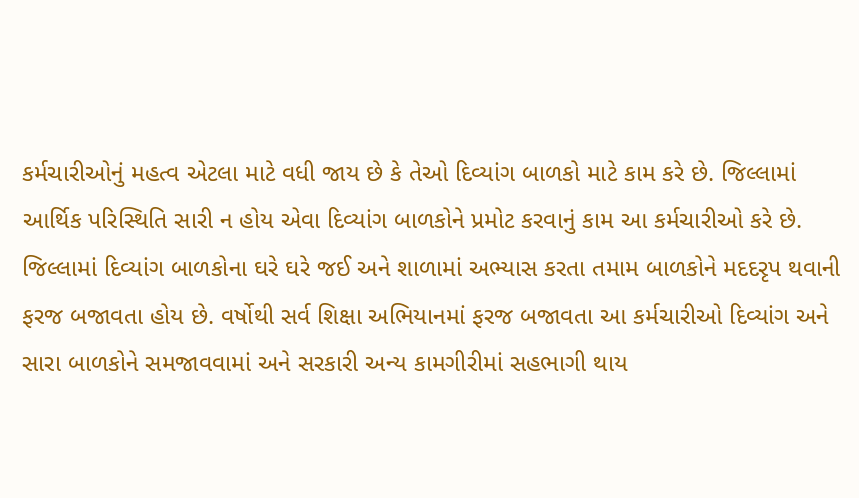કર્મચારીઓનું મહત્વ એટલા માટે વધી જાય છે કે તેઓ દિવ્યાંગ બાળકો માટે કામ કરે છે. જિલ્લામાં આર્થિક પરિસ્થિતિ સારી ન હોય એવા દિવ્યાંગ બાળકોને પ્રમોટ કરવાનું કામ આ કર્મચારીઓ કરે છે. જિલ્લામાં દિવ્યાંગ બાળકોના ઘરે ઘરે જઈ અને શાળામાં અભ્યાસ કરતા તમામ બાળકોને મદદરૃપ થવાની ફરજ બજાવતા હોય છે. વર્ષોથી સર્વ શિક્ષા અભિયાનમાં ફરજ બજાવતા આ કર્મચારીઓ દિવ્યાંગ અને સારા બાળકોને સમજાવવામાં અને સરકારી અન્ય કામગીરીમાં સહભાગી થાય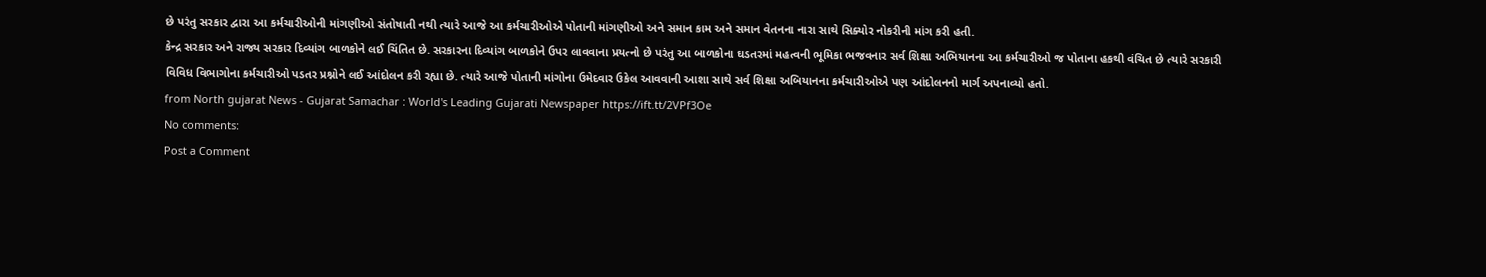છે પરંતુ સરકાર દ્વારા આ કર્મચારીઓની માંગણીઓ સંતોષાતી નથી ત્યારે આજે આ કર્મચારીઓએ પોતાની માંગણીઓ અને સમાન કામ અને સમાન વેતનના નારા સાથે સિક્યોર નોકરીની માંગ કરી હતી.
કેન્દ્ર સરકાર અને રાજ્ય સરકાર દિવ્યાંગ બાળકોને લઈ ચિંતિત છે. સરકારના દિવ્યાંગ બાળકોને ઉપર લાવવાના પ્રયત્નો છે પરંતુ આ બાળકોના ઘડતરમાં મહત્વની ભૂમિકા ભજવનાર સર્વ શિક્ષા અભિયાનના આ કર્મચારીઓ જ પોતાના હકથી વંચિત છે ત્યારે સરકારી વિવિધ વિભાગોના કર્મચારીઓ પડતર પ્રશ્નોને લઈ આંદોલન કરી રહ્યા છે. ત્યારે આજે પોતાની માંગોના ઉમેદવાર ઉકેલ આવવાની આશા સાથે સર્વ શિક્ષા અબિયાનના કર્મચારીઓએ પણ આંદોલનનો માર્ગ અપનાવ્યો હતો.
from North gujarat News - Gujarat Samachar : World's Leading Gujarati Newspaper https://ift.tt/2VPf3Oe
No comments:
Post a Comment